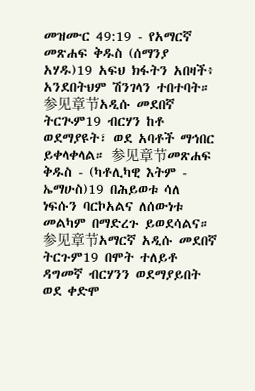መዝሙር 49:19 - የአማርኛ መጽሐፍ ቅዱስ (ሰማንያ አሃዱ)19 አፍህ ክፋትን አበዛች፥ አንደበትህም ሽንገላን ተበተባት። 参见章节አዲሱ መደበኛ ትርጒም19 ብርሃን ከቶ ወደማያዩት፣ ወደ አባቶች ማኅበር ይቀላቀላል። 参见章节መጽሐፍ ቅዱስ - (ካቶሊካዊ እትም - ኤማሁስ)19 በሕይወቱ ሳለ ነፍሱን ባርኮአልና ለሰውነቱ መልካም በማድረጉ ይወደሳልና። 参见章节አማርኛ አዲሱ መደበኛ ትርጉም19 በሞት ተለይቶ ዳግመኛ ብርሃንን ወደማያይበት ወደ ቀድሞ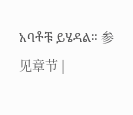አባቶቹ ይሄዳል። 参见章节 |